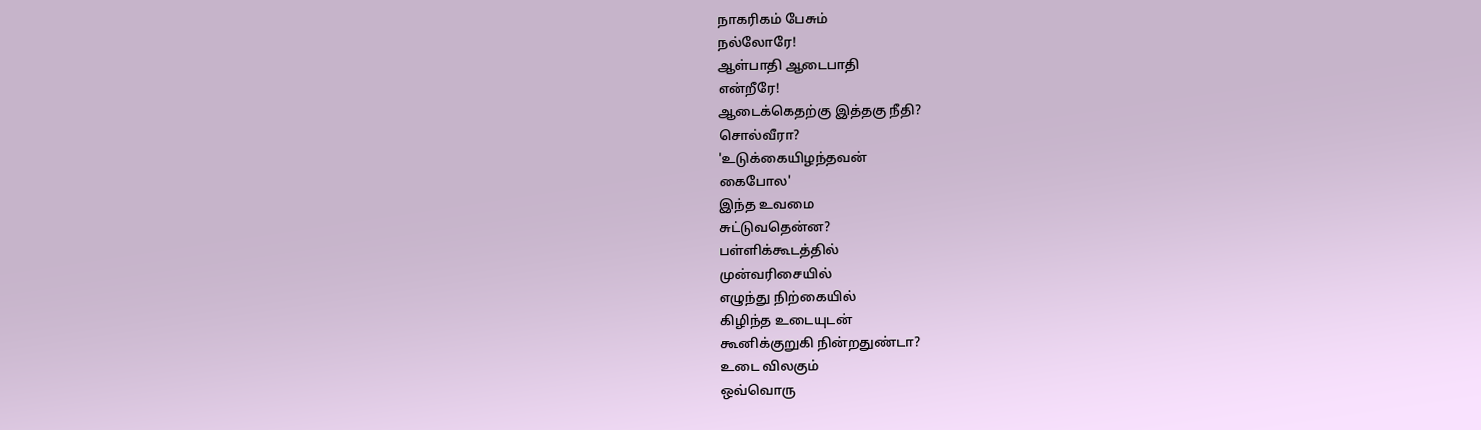நாகரிகம் பேசும்
நல்லோரே!
ஆள்பாதி ஆடைபாதி
என்றீரே!
ஆடைக்கெதற்கு இத்தகு நீதி?
சொல்வீரா?
'உடுக்கையிழந்தவன்
கைபோல'
இந்த உவமை
சுட்டுவதென்ன?
பள்ளிக்கூடத்தில்
முன்வரிசையில்
எழுந்து நிற்கையில்
கிழிந்த உடையுடன்
கூனிக்குறுகி நின்றதுண்டா?
உடை விலகும்
ஒவ்வொரு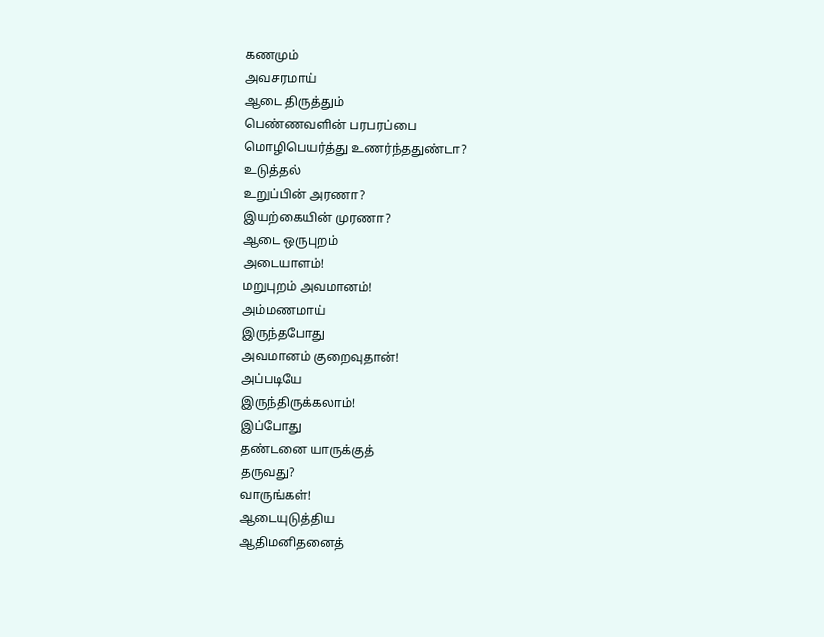கணமும்
அவசரமாய்
ஆடை திருத்தும்
பெண்ணவளின் பரபரப்பை
மொழிபெயர்த்து உணர்ந்ததுண்டா?
உடுத்தல்
உறுப்பின் அரணா?
இயற்கையின் முரணா?
ஆடை ஒருபுறம்
அடையாளம்!
மறுபுறம் அவமானம்!
அம்மணமாய்
இருந்தபோது
அவமானம் குறைவுதான்!
அப்படியே
இருந்திருக்கலாம்!
இப்போது
தண்டனை யாருக்குத்
தருவது?
வாருங்கள்!
ஆடையுடுத்திய
ஆதிமனிதனைத்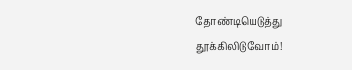தோண்டியெடுத்து
தூக்கிலிடுவோம்!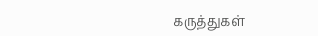கருத்துகள்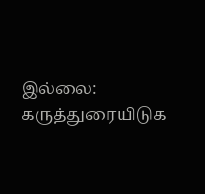இல்லை:
கருத்துரையிடுக